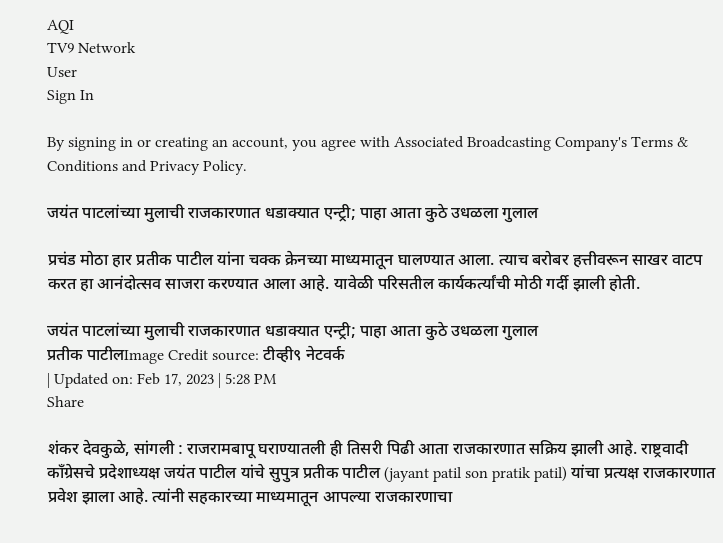AQI
TV9 Network
User
Sign In

By signing in or creating an account, you agree with Associated Broadcasting Company's Terms & Conditions and Privacy Policy.

जयंत पाटलांच्या मुलाची राजकारणात धडाक्यात एन्ट्री; पाहा आता कुठे उधळला गुलाल

प्रचंड मोठा हार प्रतीक पाटील यांना चक्क क्रेनच्या माध्यमातून घालण्यात आला. त्याच बरोबर हत्तीवरून साखर वाटप करत हा आनंदोत्सव साजरा करण्यात आला आहे. यावेळी परिसतील कार्यकर्त्यांची मोठी गर्दी झाली होती.

जयंत पाटलांच्या मुलाची राजकारणात धडाक्यात एन्ट्री; पाहा आता कुठे उधळला गुलाल
प्रतीक पाटीलImage Credit source: टीव्ही९ नेटवर्क
| Updated on: Feb 17, 2023 | 5:28 PM
Share

शंकर देवकुळे, सांगली : राजरामबापू घराण्यातली ही तिसरी पिढी आता राजकारणात सक्रिय झाली आहे. राष्ट्रवादी काँग्रेसचे प्रदेशाध्यक्ष जयंत पाटील यांचे सुपुत्र प्रतीक पाटील (jayant patil son pratik patil) यांचा प्रत्यक्ष राजकारणात प्रवेश झाला आहे. त्यांनी सहकारच्या माध्यमातून आपल्या राजकारणाचा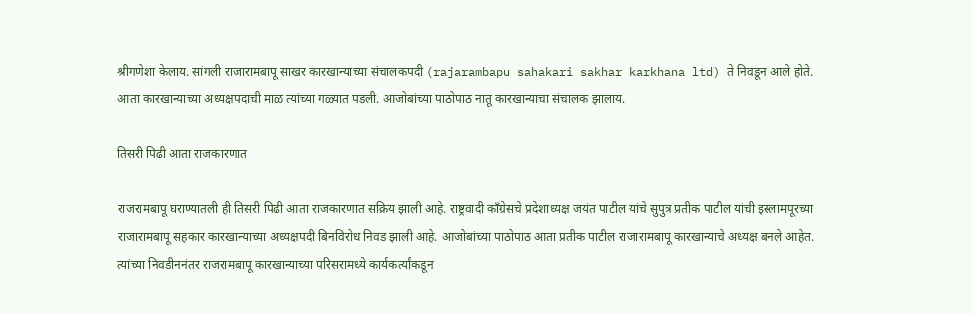श्रीगणेशा केलाय. सांगली राजारामबापू साखर कारखान्याच्या संचालकपदी (rajarambapu sahakari sakhar karkhana ltd) ते निवडून आले होते. आता कारखान्याच्या अध्यक्षपदाची माळ त्यांच्या गळ्यात पडली. आजोबांच्या पाठोपाठ नातू कारखान्याचा संचालक झालाय.

तिसरी पिढी आता राजकारणात

राजरामबापू घराण्यातली ही तिसरी पिढी आता राजकारणात सक्रिय झाली आहे. राष्ट्रवादी काँग्रेसचे प्रदेशाध्यक्ष जयंत पाटील यांचे सुपुत्र प्रतीक पाटील यांची इस्लामपूरच्या राजारामबापू सहकार कारखान्याच्या अध्यक्षपदी बिनविरोध निवड झाली आहे. आजोबांच्या पाठोपाठ आता प्रतीक पाटील राजारामबापू कारखान्याचे अध्यक्ष बनले आहेत. त्यांच्या निवडीननंतर राजरामबापू कारखान्याच्या परिसरामध्ये कार्यकर्त्यांकडून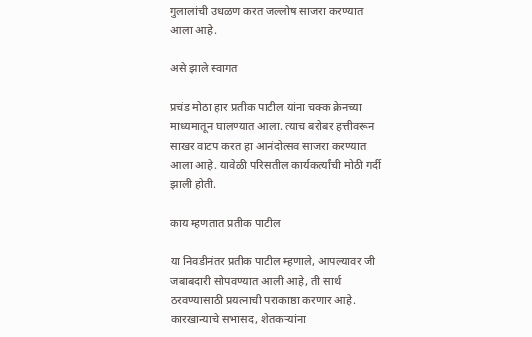गुलालांची उधळण करत जल्लोष साजरा करण्यात आला आहे.

असे झाले स्वागत

प्रचंड मोठा हार प्रतीक पाटील यांना चक्क क्रेनच्या माध्यमातून घालण्यात आला. त्याच बरोबर हत्तीवरून साखर वाटप करत हा आनंदोत्सव साजरा करण्यात आला आहे. यावेळी परिसतील कार्यकर्त्यांची मोठी गर्दी झाली होती.

काय म्हणतात प्रतीक पाटील

या निवडीनंतर प्रतीक पाटील म्हणाले, आपल्यावर जी जबाबदारी सोपवण्यात आली आहे, ती सार्थ ठरवण्यासाठी प्रयत्नाची पराकाष्ठा करणार आहे. कारखान्याचे सभासद, शेतकऱ्यांना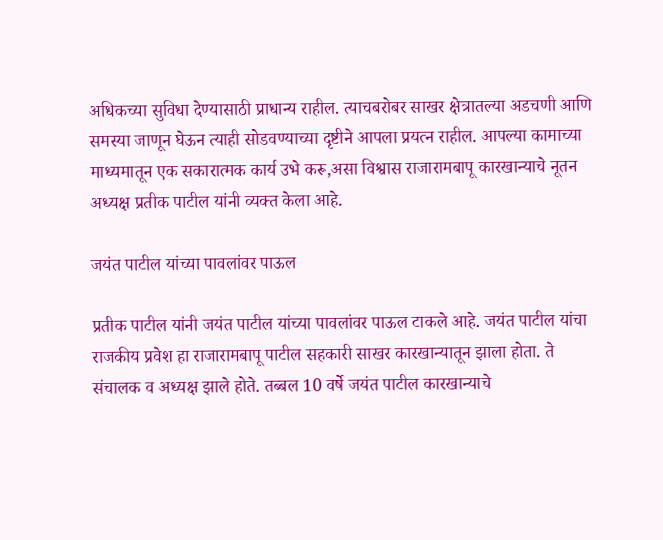अधिकच्या सुविधा देण्यासाठी प्राधान्य राहील. त्याचबरोबर साखर क्षेत्रातल्या अडचणी आणि समस्या जाणून घेऊन त्याही सोडवण्याच्या दृष्टीने आपला प्रयत्न राहील. आपल्या कामाच्या माध्यमातून एक सकारात्मक कार्य उभे करू,असा विश्वास राजारामबापू कारखान्याचे नूतन अध्यक्ष प्रतीक पाटील यांनी व्यक्त केला आहे.

जयंत पाटील यांच्या पावलांवर पाऊल

प्रतीक पाटील यांनी जयंत पाटील यांच्या पावलांवर पाऊल टाकले आहे. जयंत पाटील यांचा राजकीय प्रवेश हा राजारामबापू पाटील सहकारी साखर कारखान्यातून झाला होता. ते संचालक व अध्यक्ष झाले होते. तब्बल 10 वर्षे जयंत पाटील कारखान्याचे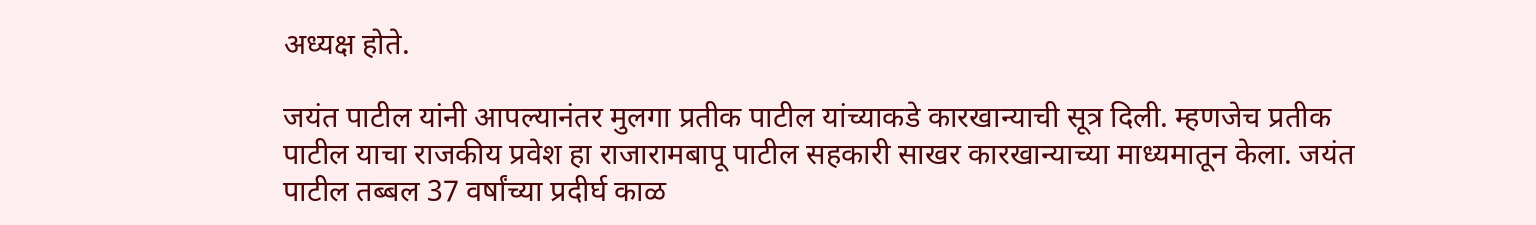अध्यक्ष होते.

जयंत पाटील यांनी आपल्यानंतर मुलगा प्रतीक पाटील यांच्याकडे कारखान्याची सूत्र दिली. म्हणजेच प्रतीक पाटील याचा राजकीय प्रवेश हा राजारामबापू पाटील सहकारी साखर कारखान्याच्या माध्यमातून केला. जयंत पाटील तब्बल 37 वर्षांच्या प्रदीर्घ काळ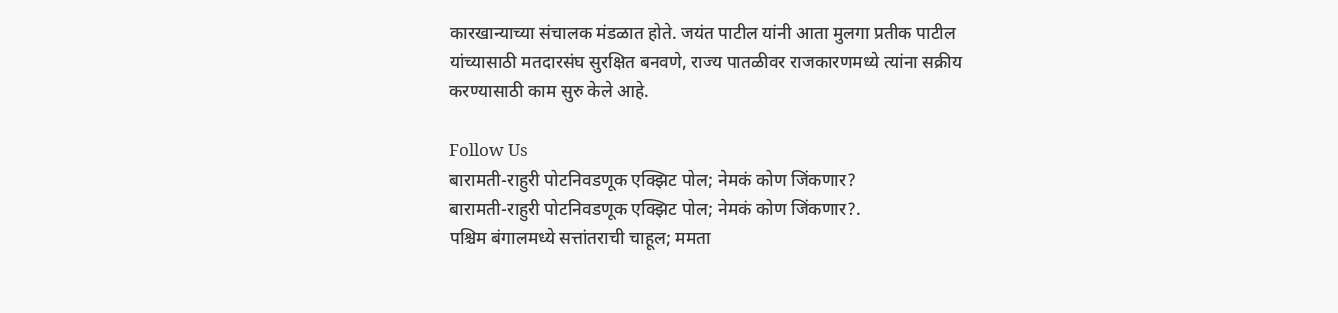कारखान्याच्या संचालक मंडळात होते. जयंत पाटील यांनी आता मुलगा प्रतीक पाटील यांच्यासाठी मतदारसंघ सुरक्षित बनवणे, राज्य पातळीवर राजकारणमध्ये त्यांना सक्रीय करण्यासाठी काम सुरु केले आहे.

Follow Us
बारामती-राहुरी पोटनिवडणूक एक्झिट पोल; नेमकं कोण जिंकणार?
बारामती-राहुरी पोटनिवडणूक एक्झिट पोल; नेमकं कोण जिंकणार?.
पश्चिम बंगालमध्ये सत्तांतराची चाहूल; ममता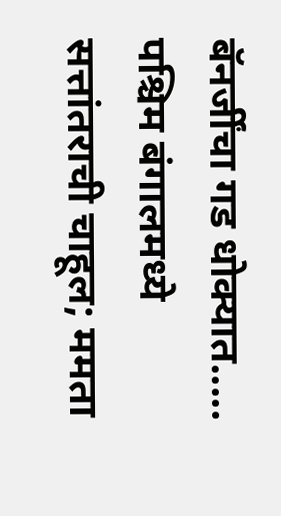बॅनर्जींचा गड धोक्यात.....
पश्चिम बंगालमध्ये सत्तांतराची चाहूल; ममता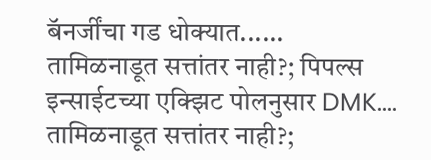बॅनर्जींचा गड धोक्यात......
तामिळनाडूत सत्तांतर नाही?; पिपल्स इन्साईटच्या एक्झिट पोलनुसार DMK....
तामिळनाडूत सत्तांतर नाही?;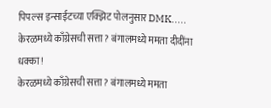पिपल्स इन्साईटच्या एक्झिट पोलनुसार DMK.....
केरळमध्ये काँग्रेसची सत्ता? बंगालमध्ये ममता दीदींना धक्का!
केरळमध्ये काँग्रेसची सत्ता? बंगालमध्ये ममता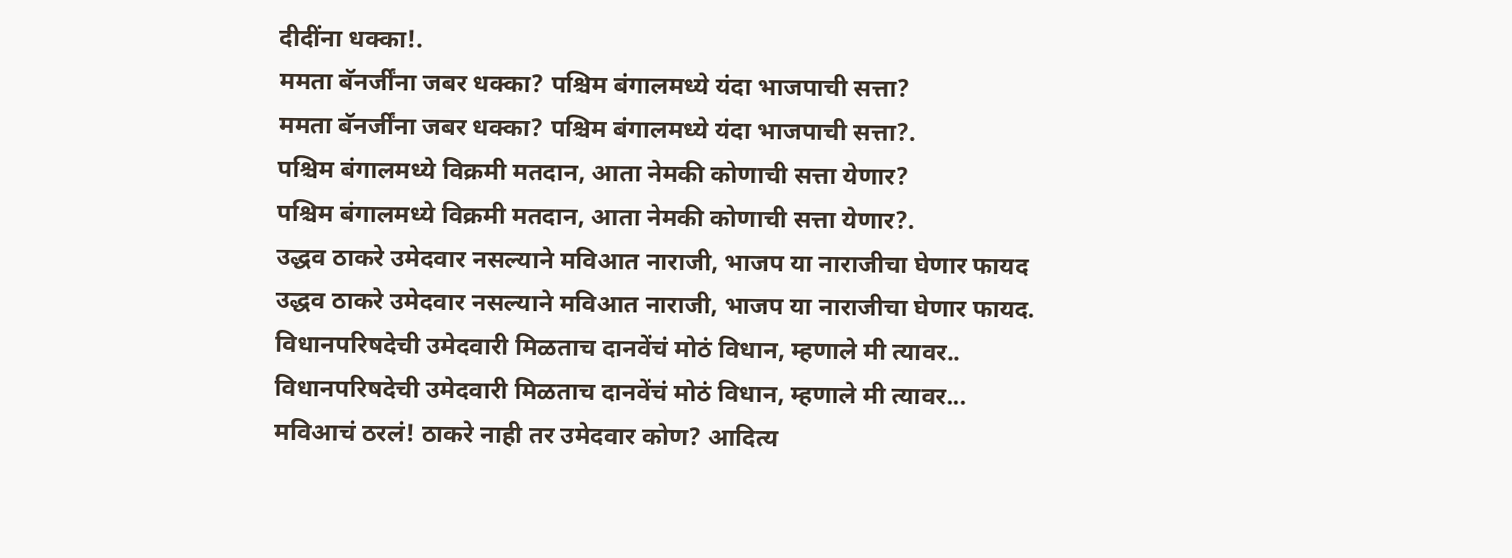दीदींना धक्का!.
ममता बॅनर्जींना जबर धक्का? पश्चिम बंगालमध्ये यंदा भाजपाची सत्ता?
ममता बॅनर्जींना जबर धक्का? पश्चिम बंगालमध्ये यंदा भाजपाची सत्ता?.
पश्चिम बंगालमध्ये विक्रमी मतदान, आता नेमकी कोणाची सत्ता येणार?
पश्चिम बंगालमध्ये विक्रमी मतदान, आता नेमकी कोणाची सत्ता येणार?.
उद्धव ठाकरे उमेदवार नसल्याने मविआत नाराजी, भाजप या नाराजीचा घेणार फायद
उद्धव ठाकरे उमेदवार नसल्याने मविआत नाराजी, भाजप या नाराजीचा घेणार फायद.
विधानपरिषदेची उमेदवारी मिळताच दानवेंचं मोठं विधान, म्हणाले मी त्यावर..
विधानपरिषदेची उमेदवारी मिळताच दानवेंचं मोठं विधान, म्हणाले मी त्यावर...
मविआचं ठरलं! ठाकरे नाही तर उमेदवार कोण? आदित्य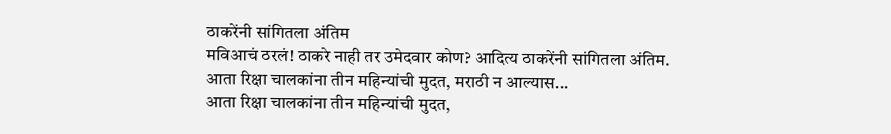ठाकरेंनी सांगितला अंतिम
मविआचं ठरलं! ठाकरे नाही तर उमेदवार कोण? आदित्य ठाकरेंनी सांगितला अंतिम.
आता रिक्षा चालकांना तीन महिन्यांची मुदत, मराठी न आल्यास...
आता रिक्षा चालकांना तीन महिन्यांची मुदत,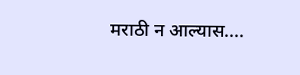मराठी न आल्यास....